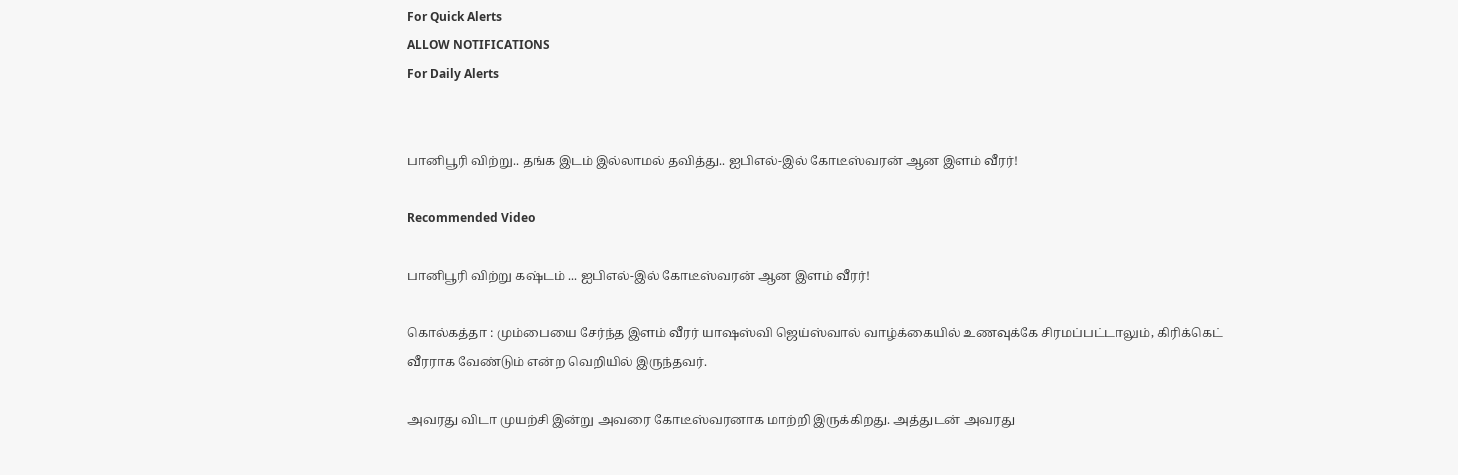For Quick Alerts
ALLOW NOTIFICATIONS
For Daily Alerts


பானிபூரி விற்று.. தங்க இடம் இல்லாமல் தவித்து.. ஐபிஎல்-இல் கோடீஸ்வரன் ஆன இளம் வீரர்!

Recommended Video

பானிபூரி விற்று கஷ்டம் ... ஐபிஎல்-இல் கோடீஸ்வரன் ஆன இளம் வீரர்!

கொல்கத்தா : மும்பையை சேர்ந்த இளம் வீரர் யாஷஸ்வி ஜெய்ஸ்வால் வாழ்க்கையில் உணவுக்கே சிரமப்பட்டாலும், கிரிக்கெட் வீரராக வேண்டும் என்ற வெறியில் இருந்தவர்.

அவரது விடா முயற்சி இன்று அவரை கோடீஸ்வரனாக மாற்றி இருக்கிறது. அத்துடன் அவரது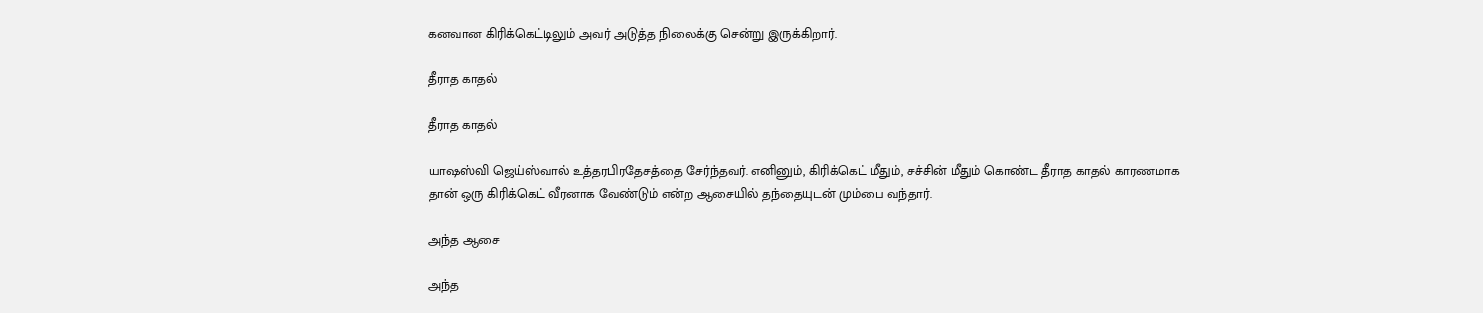கனவான கிரிக்கெட்டிலும் அவர் அடுத்த நிலைக்கு சென்று இருக்கிறார்.

தீராத காதல்

தீராத காதல்

யாஷஸ்வி ஜெய்ஸ்வால் உத்தரபிரதேசத்தை சேர்ந்தவர். எனினும், கிரிக்கெட் மீதும், சச்சின் மீதும் கொண்ட தீராத காதல் காரணமாக தான் ஒரு கிரிக்கெட் வீரனாக வேண்டும் என்ற ஆசையில் தந்தையுடன் மும்பை வந்தார்.

அந்த ஆசை

அந்த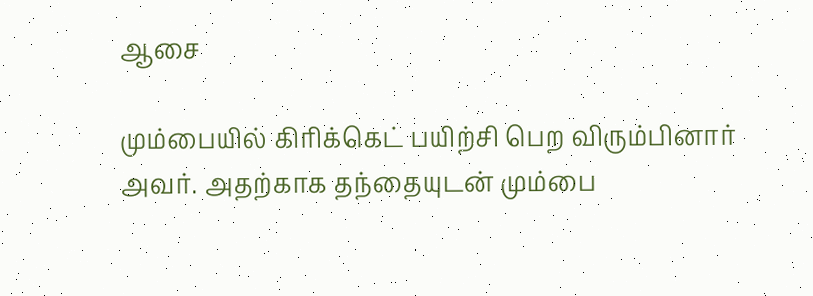ஆசை

மும்பையில் கிரிக்கெட் பயிற்சி பெற விரும்பினார் அவர். அதற்காக தந்தையுடன் மும்பை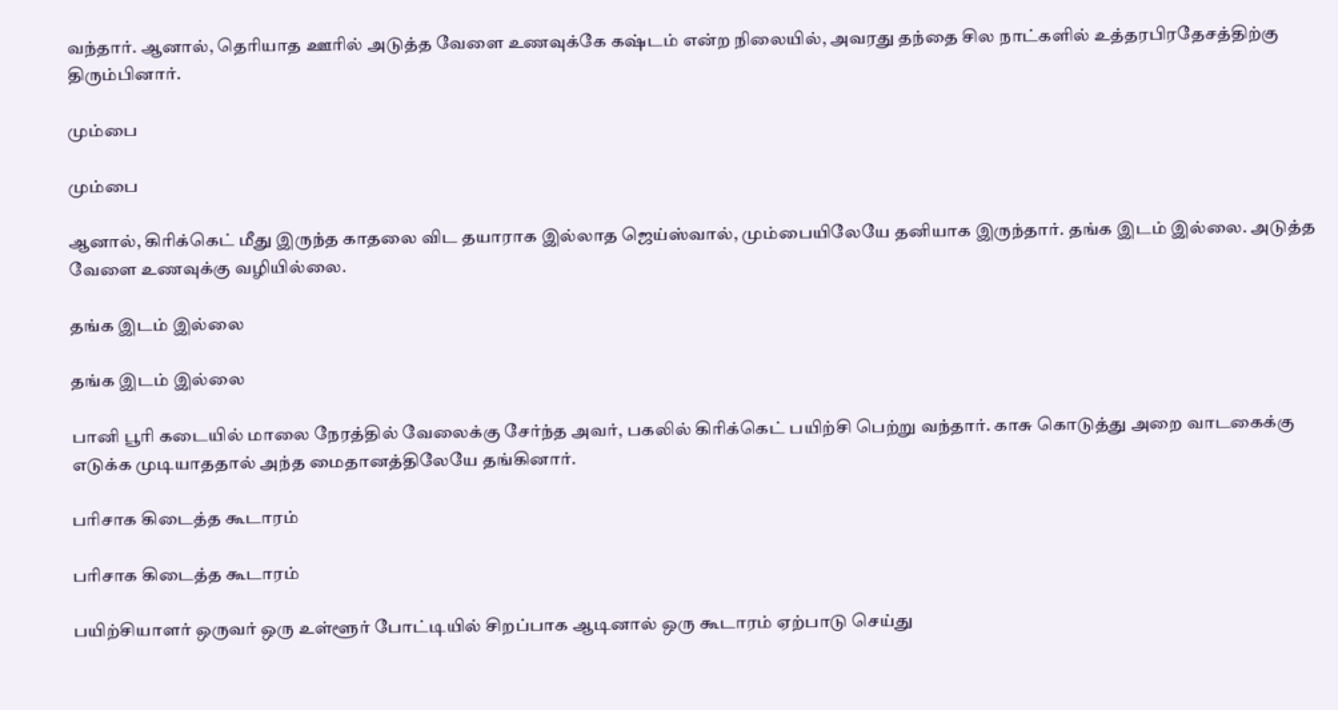வந்தார். ஆனால், தெரியாத ஊரில் அடுத்த வேளை உணவுக்கே கஷ்டம் என்ற நிலையில், அவரது தந்தை சில நாட்களில் உத்தரபிரதேசத்திற்கு திரும்பினார்.

மும்பை

மும்பை

ஆனால், கிரிக்கெட் மீது இருந்த காதலை விட தயாராக இல்லாத ஜெய்ஸ்வால், மும்பையிலேயே தனியாக இருந்தார். தங்க இடம் இல்லை. அடுத்த வேளை உணவுக்கு வழியில்லை.

தங்க இடம் இல்லை

தங்க இடம் இல்லை

பானி பூரி கடையில் மாலை நேரத்தில் வேலைக்கு சேர்ந்த அவர், பகலில் கிரிக்கெட் பயிற்சி பெற்று வந்தார். காசு கொடுத்து அறை வாடகைக்கு எடுக்க முடியாததால் அந்த மைதானத்திலேயே தங்கினார்.

பரிசாக கிடைத்த கூடாரம்

பரிசாக கிடைத்த கூடாரம்

பயிற்சியாளர் ஒருவர் ஒரு உள்ளூர் போட்டியில் சிறப்பாக ஆடினால் ஒரு கூடாரம் ஏற்பாடு செய்து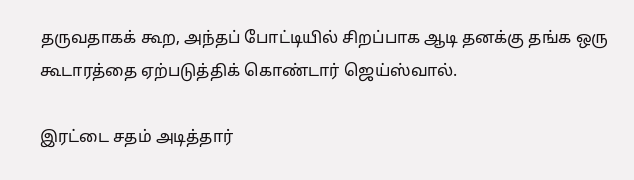தருவதாகக் கூற, அந்தப் போட்டியில் சிறப்பாக ஆடி தனக்கு தங்க ஒரு கூடாரத்தை ஏற்படுத்திக் கொண்டார் ஜெய்ஸ்வால்.

இரட்டை சதம் அடித்தார்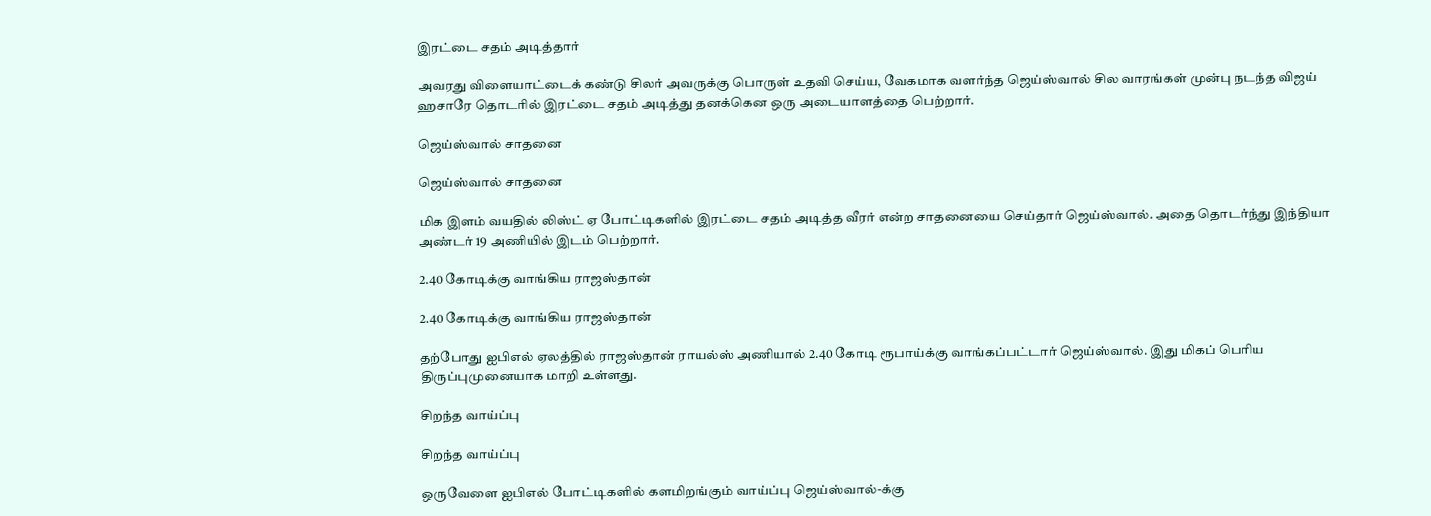இரட்டை சதம் அடித்தார்

அவரது விளையாட்டைக் கண்டு சிலர் அவருக்கு பொருள் உதவி செய்ய, வேகமாக வளர்ந்த ஜெய்ஸ்வால் சில வாரங்கள் முன்பு நடந்த விஜய் ஹசாரே தொடரில் இரட்டை சதம் அடித்து தனக்கென ஒரு அடையாளத்தை பெற்றார்.

ஜெய்ஸ்வால் சாதனை

ஜெய்ஸ்வால் சாதனை

மிக இளம் வயதில் லிஸ்ட் ஏ போட்டிகளில் இரட்டை சதம் அடித்த வீரர் என்ற சாதனையை செய்தார் ஜெய்ஸ்வால். அதை தொடர்ந்து இந்தியா அண்டர் 19 அணியில் இடம் பெற்றார்.

2.40 கோடிக்கு வாங்கிய ராஜஸ்தான்

2.40 கோடிக்கு வாங்கிய ராஜஸ்தான்

தற்போது ஐபிஎல் ஏலத்தில் ராஜஸ்தான் ராயல்ஸ் அணியால் 2.40 கோடி ரூபாய்க்கு வாங்கப்பட்டார் ஜெய்ஸ்வால். இது மிகப் பெரிய திருப்புமுனையாக மாறி உள்ளது.

சிறந்த வாய்ப்பு

சிறந்த வாய்ப்பு

ஒருவேளை ஐபிஎல் போட்டிகளில் களமிறங்கும் வாய்ப்பு ஜெய்ஸ்வால்-க்கு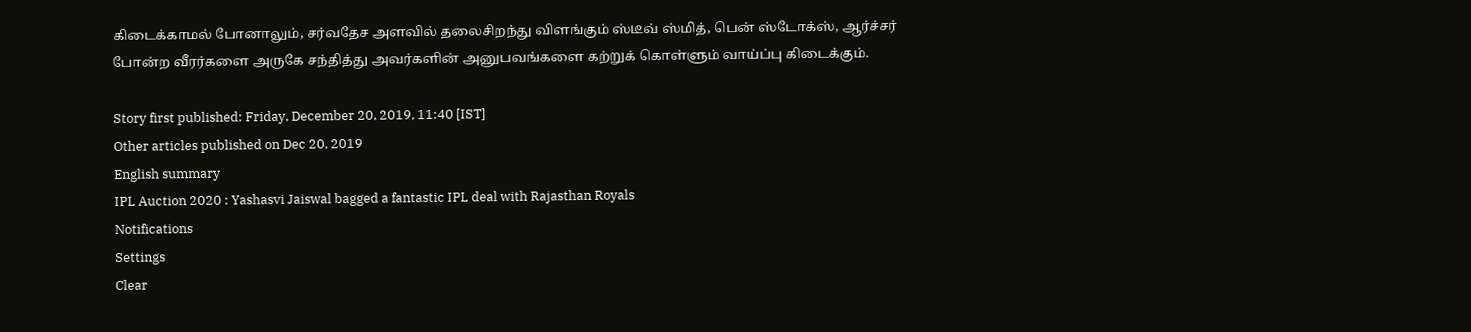கிடைக்காமல் போனாலும், சர்வதேச அளவில் தலைசிறந்து விளங்கும் ஸ்டீவ் ஸ்மித், பென் ஸ்டோக்ஸ், ஆர்ச்சர் போன்ற வீரர்களை அருகே சந்தித்து அவர்களின் அனுபவங்களை கற்றுக் கொள்ளும் வாய்ப்பு கிடைக்கும்.

Story first published: Friday, December 20, 2019, 11:40 [IST]
Other articles published on Dec 20, 2019
English summary
IPL Auction 2020 : Yashasvi Jaiswal bagged a fantastic IPL deal with Rajasthan Royals
Notifications
Settings
Clear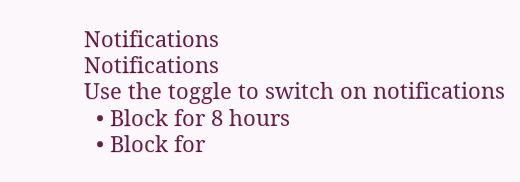Notifications
Notifications
Use the toggle to switch on notifications
  • Block for 8 hours
  • Block for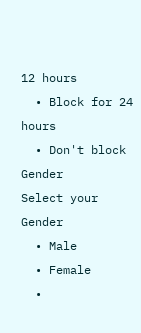12 hours
  • Block for 24 hours
  • Don't block
Gender
Select your Gender
  • Male
  • Female
  •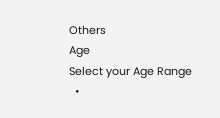Others
Age
Select your Age Range
  •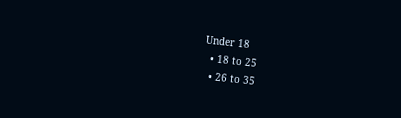Under 18
  • 18 to 25
  • 26 to 35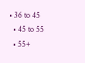• 36 to 45
  • 45 to 55
  • 55+